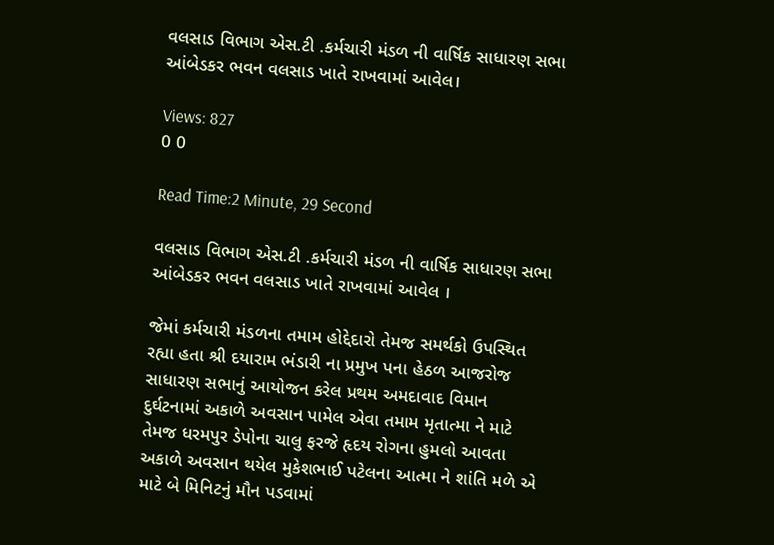વલસાડ વિભાગ એસ.ટી .કર્મચારી મંડળ ની વાર્ષિક સાધારણ સભા આંબેડકર ભવન વલસાડ ખાતે રાખવામાં આવેલ।

Views: 827
0 0

Read Time:2 Minute, 29 Second

વલસાડ વિભાગ એસ.ટી .કર્મચારી મંડળ ની વાર્ષિક સાધારણ સભા આંબેડકર ભવન વલસાડ ખાતે રાખવામાં આવેલ ।

જેમાં કર્મચારી મંડળના તમામ હોદ્દેદારો તેમજ સમર્થકો ઉપસ્થિત રહ્યા હતા શ્રી દયારામ ભંડારી ના પ્રમુખ પના હેઠળ આજરોજ સાધારણ સભાનું આયોજન કરેલ પ્રથમ અમદાવાદ વિમાન દુર્ઘટનામાં અકાળે અવસાન પામેલ એવા તમામ મૃતાત્મા ને માટે તેમજ ધરમપુર ડેપોના ચાલુ ફરજે હૃદય રોગના હુમલો આવતા અકાળે અવસાન થયેલ મુકેશભાઈ પટેલના આત્મા ને શાંતિ મળે એ માટે બે મિનિટનું મૌન પડવામાં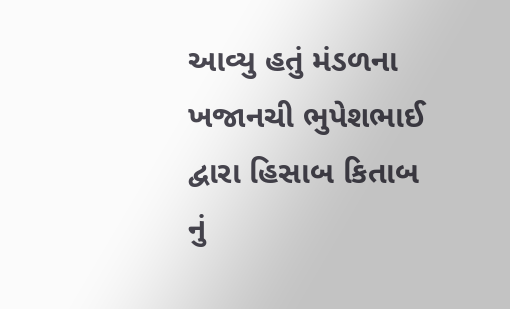આવ્યુ હતું મંડળના ખજાનચી ભુપેશભાઈ દ્વારા હિસાબ કિતાબ નું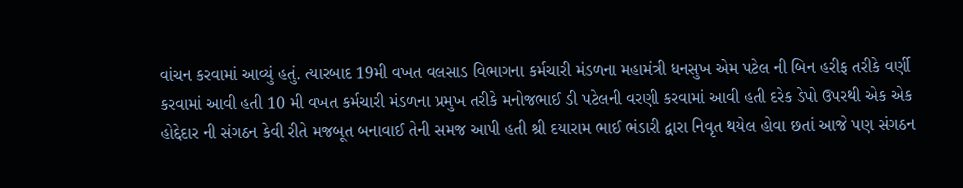વાંચન કરવામાં આવ્યું હતું. ત્યારબાદ 19મી વખત વલસાડ વિભાગના કર્મચારી મંડળના મહામંત્રી ધનસુખ એમ પટેલ ની બિન હરીફ તરીકે વર્ણી કરવામાં આવી હતી 10 મી વખત કર્મચારી મંડળના પ્રમુખ તરીકે મનોજભાઈ ડી પટેલની વરણી કરવામાં આવી હતી દરેક ડેપો ઉપરથી એક એક હોદ્દેદાર ની સંગઠન કેવી રીતે મજબૂત બનાવાઈ તેની સમજ આપી હતી શ્રી દયારામ ભાઈ ભંડારી દ્વારા નિવૃત થયેલ હોવા છતાં આજે પણ સંગઠન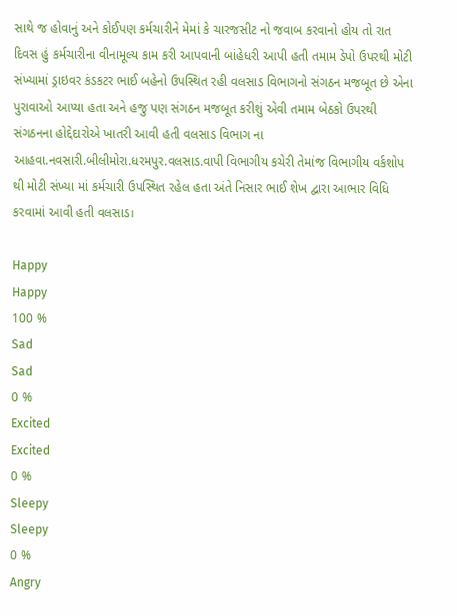સાથે જ હોવાનું અને કોઈપણ કર્મચારીને મેમાં કે ચારજસીટ નો જવાબ કરવાનો હોય તો રાત દિવસ હું કર્મચારીના વીનામૂલ્ય કામ કરી આપવાની બાંહેધરી આપી હતી તમામ ડેપો ઉપરથી મોટી સંખ્યામાં ડ્રાઇવર કંડકટર ભાઈ બહેનો ઉપસ્થિત રહી વલસાડ વિભાગનો સંગઠન મજબૂત છે એના પુરાવાઓ આપ્યા હતા અને હજુ પણ સંગઠન મજબૂત કરીશું એવી તમામ બેઠકો ઉપરથી સંગઠનના હોદ્દેદારોએ ખાતરી આવી હતી વલસાડ વિભાગ ના આહવા.નવસારી.બીલીમોરા.ધરમપુર.વલસાડ.વાપી વિભાગીય કચેરી તેમાંજ વિભાગીય વર્કશોપ થી મોટી સંખ્યા માં કર્મચારી ઉપસ્થિત રહેલ હતા અંતે નિસાર ભાઈ શેખ દ્વારા આભાર વિધિ કરવામાં આવી હતી વલસાડ।

Happy
Happy
100 %
Sad
Sad
0 %
Excited
Excited
0 %
Sleepy
Sleepy
0 %
Angry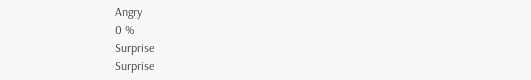Angry
0 %
Surprise
Surprise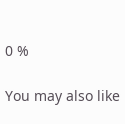0 %

You may also like